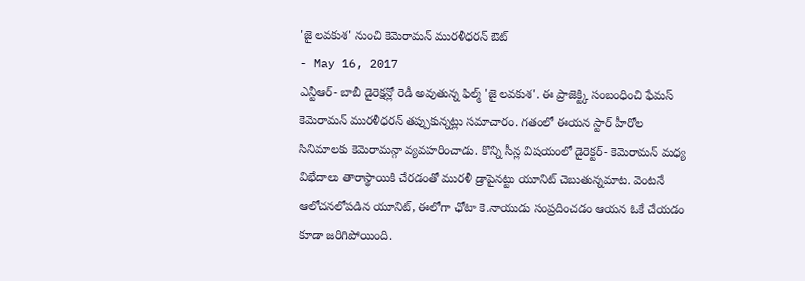'జై లవకుశ' నుంచి కెమెరామన్ మురళీధరన్ ఔట్
- May 16, 2017
ఎన్టీఆర్- బాబీ డైరెక్షన్లో రెడీ అవుతున్న ఫిల్మ్ 'జై లవకుశ'. ఈ ప్రాజెక్ట్కి సంబంధించి ఫేమస్ కెమెరామన్ మురళీధరన్ తప్పుకున్నట్లు సమాచారం. గతంలో ఈయన స్టార్ హీరోల సినిమాలకు కెమెరామన్గా వ్యవహరించాడు. కొన్ని సీన్ల విషయంలో డైరెక్టర్- కెమెరామన్ మధ్య విభేదాలు తారాస్థాయికి చేరడంతో మురళీ డ్రాపైనట్టు యూనిట్ చెబుతున్నమాట. వెంటనే ఆలోచనలోపడిన యూనిట్, ఈలోగా ఛోటా కె.నాయుడు సంప్రదించడం ఆయన ఓకే చేయడం కూడా జరిగిపోయింది.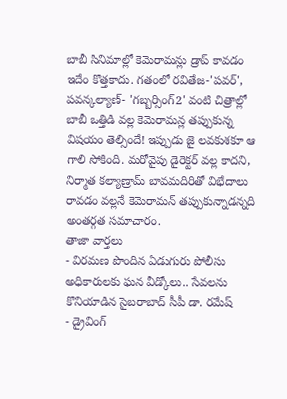బాబీ సినిమాల్లో కెమెరామన్లు డ్రాప్ కావడం ఇదేం కొత్తకాదు. గతంలో రవితేజ-'పవర్', పవన్కల్యాణ్- 'గబ్బర్సింగ్2' వంటి చిత్రాల్లో బాబీ ఒత్తిడి వల్ల కెమెరామన్ల తప్పుకున్న విషయం తెల్సిందే! ఇప్పుడు జై లవకుశకూ ఆ గాలి సోకింది. మరోవైపు డైరెక్టర్ వల్ల కాదని, నిర్మాత కల్యాణ్రామ్ బావమదిరితో విభేదాలు రావడం వల్లనే కెమెరామన్ తప్పుకున్నాడన్నది అంతర్గత సమాచారం.
తాజా వార్తలు
- విరమణ పొందిన ఏడుగురు పోలీసు అధికారులకు ఘన వీడ్కోలు.. సేవలను కొనియాడిన సైబరాబాద్ సీపీ డా. రమేష్
- డ్రైవింగ్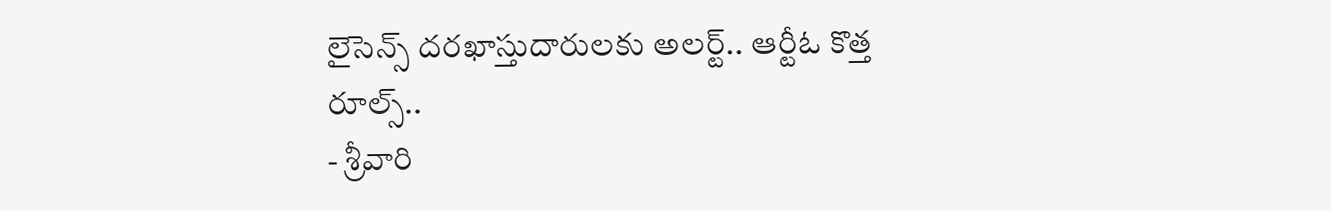లైసెన్స్ దరఖాస్తుదారులకు అలర్ట్.. ఆర్టీఓ కొత్త రూల్స్..
- శ్రీవారి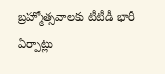బ్రహ్మోత్సవాలకు టీటీడీ భారీ ఏర్పాట్లు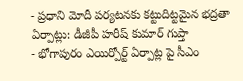- ప్రధాని మోదీ పర్యటనకు కట్టుదిట్టమైన భద్రతా ఏర్పాట్లు: డీజీపీ హరీష్ కుమార్ గుప్తా
- భోగాపురం ఎయిర్పోర్ట్ ఏర్పాట్ల పై సీఎం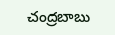చంద్రబాబు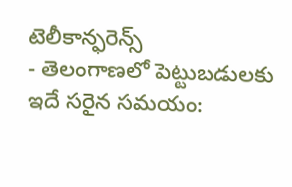టెలీకాన్ఫరెన్స్
- తెలంగాణలో పెట్టుబడులకు ఇదే సరైన సమయం: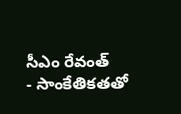సీఎం రేవంత్
- సాంకేతికతతో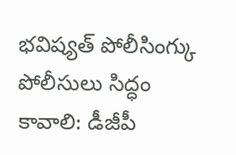భవిష్యత్ పోలీసింగ్కు పోలీసులు సిద్ధం కావాలి: డీజీపీ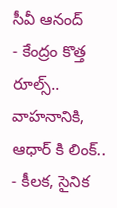సీవీ ఆనంద్
- కేంద్రం కొత్త రూల్స్.. వాహనానికి, ఆధార్ కి లింక్..
- కీలక, సైనిక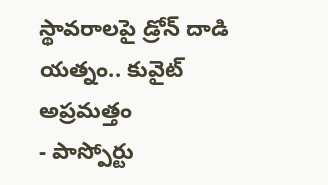స్థావరాలపై డ్రోన్ దాడి యత్నం.. కువైట్ అప్రమత్తం
- పాస్పోర్టు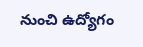నుంచి ఉద్యోగం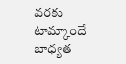వరకు టామ్కాందే బాధ్యత